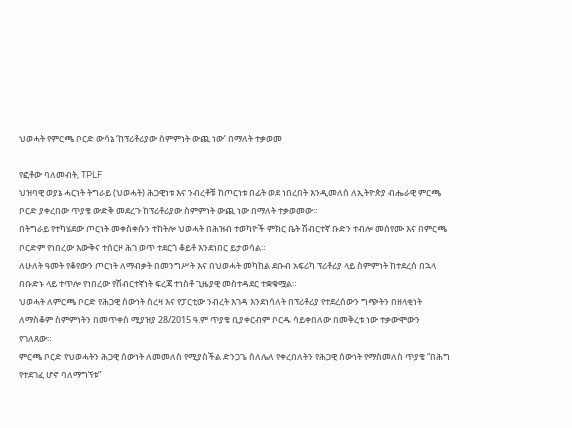ህወሓት የምርጫ ቦርድ ውሳኔ ‘ከፕሪቶሪያው ስምምነት ውጪ ነው’ በማለት ተቃወመ

የፎቶው ባለመብት, TPLF
ህዝባዊ ወያኔ ሓርነት ትግራይ (ህወሓት) ሕጋዊነቱ እና ንብረቶቹ ከጦርነቱ በፊት ወደ ነበረበት እንዲመለስ ለኢትዮጵያ ብሔራዊ ምርጫ ቦርድ ያቀረበው ጥያቄ ውድቅ መደረጉ ከፕሪቶሪያው ስምምነት ውጪ ነው በማለት ተቃወመው።
በትግራይ የተካሄደው ጦርነት መቀስቀሱን ተከትሎ ህወሓት በሕዝብ ተወካዮች ምክር ቤት ሽብርተኛ ቡድን ተብሎ መሰየሙ እና በምርጫ ቦርድም የነበረው እውቅና ተሰርዞ ሕገ ወጥ ተደርጎ ቆይቶ እንደነበር ይታወሳል።
ለሁለት ዓመት የቆየውን ጦርነት ለማብቃት በመንግሥት እና በህወሓት መካከል ደቡብ አፍሪካ ፕሪቶሪያ ላይ ስምምነት ከተደረሰ በኋላ በቡድኑ ላይ ተጥሎ የነበረው የሽብርተኛነት ፍረጃ ተነስቶ ጊዜያዊ መስተዳደር ተቋቁሟል።
ህወሓት ለምርጫ ቦርድ የሕጋዊ ሰውነት ስረዛ እና የፓርቲው ንብረት እገዳ እንደነሳለት በፕሪቶሪያ የተደረሰውን ግጭትን በዘላቂነት ለማስቆም ስምምነትን በመጥቀስ ሚያዝያ 28/2015 ዓ.ም ጥያቄ ቢያቀርብም ቦርዱ ሳይቀበለው በመቅረቱ ነው ተቃውሞውን የገለጸው።
ምርጫ ቦርድ የህወሓትን ሕጋዊ ሰውነት ለመመለስ የሚያስችል ድንጋጌ ስለሌለ የቀረበለትን የሕጋዊ ሰውነት የማስመለስ ጥያቄ “በሕግ የተደገፈ ሆኖ ባለማግኘቱ”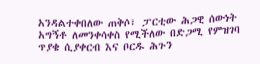አንዳልተቀበለው ጠቅሶ፣ ፓርቲው ሕጋዊ ሰውነት አግኝቶ ለመንቀሳቀስ የሚችለው በድጋሚ የምዝገባ ጥያቄ ሲያቀርብ እና ቦርዱ ሕጉን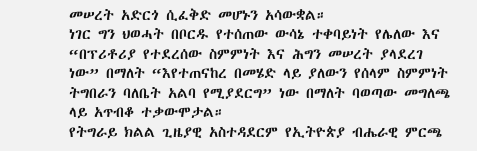መሠረት አድርጎ ሲፈቅድ መሆኑን አሳውቋል።
ነገር ግን ህወሓት በቦርዱ የተሰጠው ውሳኔ ተቀባይነት የሌለው እና “በፕሪቶሪያ የተደረሰው ስምምነት እና ሕግን መሠረት ያላደረገ ነው” በማለት “እየተጠናከረ በመሄድ ላይ ያለውን የሰላም ስምምነት ትግበራን ባለቤት አልባ የሚያደርግ” ነው በማለት ባወጣው መግለጫ ላይ አጥብቆ ተቃውሞታል።
የትግራይ ክልል ጊዜያዊ አስተዳደርም የኢትዮጵያ ብሔራዊ ምርጫ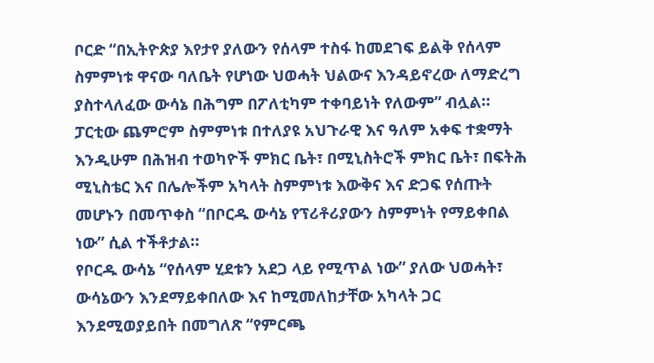ቦርድ “በኢትዮጵያ እየታየ ያለውን የሰላም ተስፋ ከመደገፍ ይልቅ የሰላም ስምምነቱ ዋናው ባለቤት የሆነው ህወሓት ህልውና እንዳይኖረው ለማድረግ ያስተላለፈው ውሳኔ በሕግም በፖለቲካም ተቀባይነት የለውም” ብሏል።
ፓርቲው ጨምሮም ስምምነቱ በተለያዩ አህጉራዊ እና ዓለም አቀፍ ተቋማት እንዲሁም በሕዝብ ተወካዮች ምክር ቤት፣ በሚኒስትሮች ምክር ቤት፣ በፍትሕ ሚኒስቴር እና በሌሎችም አካላት ስምምነቱ እውቅና እና ድጋፍ የሰጡት መሆኑን በመጥቀስ “በቦርዱ ውሳኔ የፕሪቶሪያውን ስምምነት የማይቀበል ነው” ሲል ተችቶታል።
የቦርዱ ውሳኔ “የሰላም ሂደቱን አደጋ ላይ የሚጥል ነው” ያለው ህወሓት፣ ውሳኔውን እንደማይቀበለው እና ከሚመለከታቸው አካላት ጋር እንደሚወያይበት በመግለጽ “የምርጫ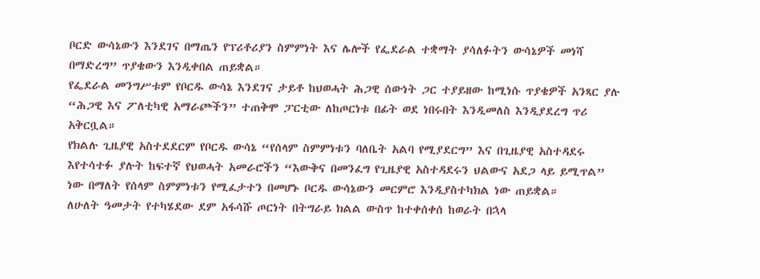ቦርድ ውሳኔውን እንደገና በማጤን የፕሪቶሪያን ስምምነት እና ሌሎች የፌደራል ተቋማት ያሳለፉትን ውሳኔዎች መነሻ በማድረግ” ጥያቄውን እንዲቀበል ጠይቋል።
የፌደራል መንግሥቱም የቦርዱ ውሳኔ እንደገና ታይቶ ከህወሓት ሕጋዊ ሰውነት ጋር ተያይዘው ከሚነሱ ጥያቄዎች አንጻር ያሉ “ሕጋዊ እና ፖለቲካዊ አማራጮችን” ተጠቅሞ ፓርቲው ለከጦርነቱ በፊት ወደ ነበሩበት እንዲመለስ እንዲያደረግ ጥሪ አቅርቧል።
የክልሉ ጊዜያዊ አስተደደርም የቦርዱ ውሳኔ “የሰላም ስምምነቱን ባለቤት አልባ የሚያደርግ” እና በጊዜያዊ አስተዳደሩ እየተሳተፉ ያሉት ከፍተኛ የህወሓት አመራሮችን “እውቅና በመንፈግ የጊዜያዊ አስተዳደሩን ህልውና አደጋ ላይ ይሚጥል” ነው በማለት የሰላም ስምምነቱን የሚፈታተን በመሆኑ ቦርዱ ውሳኔውን መርምሮ እንዲያስተካክል ነው ጠይቋል።
ለሁለት ዓመታት የተካሄደው ደም አፋሳሹ ጦርነት በትግራይ ክልል ውስጥ ከተቀሰቀሰ ከወራት በኋላ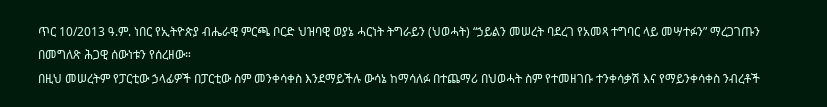ጥር 10/2013 ዓ.ም. ነበር የኢትዮጵያ ብሔራዊ ምርጫ ቦርድ ህዝባዊ ወያኔ ሓርነት ትግራይን (ህወሓት) “ኃይልን መሠረት ባደረገ የአመጻ ተግባር ላይ መሣተፉን” ማረጋገጡን በመግለጽ ሕጋዊ ሰውነቱን የሰረዘው።
በዚህ መሠረትም የፓርቲው ኃላፊዎች በፓርቲው ስም መንቀሳቀስ እንደማይችሉ ውሳኔ ከማሳለፉ በተጨማሪ በህወሓት ስም የተመዘገቡ ተንቀሳቃሽ እና የማይንቀሳቀስ ንብረቶች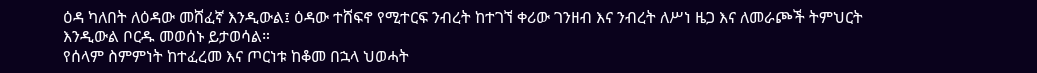ዕዳ ካለበት ለዕዳው መሸፈኛ እንዲውል፤ ዕዳው ተሸፍኖ የሚተርፍ ንብረት ከተገኘ ቀሪው ገንዘብ እና ንብረት ለሥነ ዜጋ እና ለመራጮች ትምህርት እንዲውል ቦርዱ መወሰኑ ይታወሳል።
የሰላም ስምምነት ከተፈረመ እና ጦርነቱ ከቆመ በኋላ ህወሓት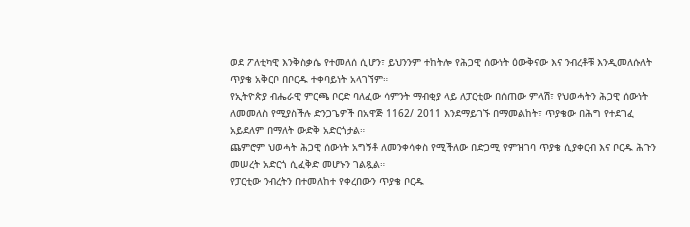ወደ ፖለቲካዊ እንቅስቃሴ የተመለሰ ሲሆን፣ ይህንንም ተከትሎ የሕጋዊ ሰውነት ዕውቅናው እና ንብረቶቹ እንዲመለሱለት ጥያቄ አቅርቦ በቦርዱ ተቀባይነት አላገኘም።
የኢትዮጵያ ብሔራዊ ምርጫ ቦርድ ባለፈው ሳምንት ማብቂያ ላይ ለፓርቲው በሰጠው ምላሽ፣ የህወሓትን ሕጋዊ ሰውነት ለመመለስ የሚያስችሉ ድንጋጌዎች በአዋጅ 1162/ 2011 እንደማይገኙ በማመልከት፣ ጥያቄው በሕግ የተደገፈ አይደለም በማለት ውድቅ አድርጎታል።
ጨምሮም ህወሓት ሕጋዊ ሰውነት አግኝቶ ለመንቀሳቀስ የሚችለው በድጋሚ የምዝገባ ጥያቄ ሲያቀርብ እና ቦርዱ ሕጉን መሠረት አድርጎ ሲፈቅድ መሆኑን ገልጿል።
የፓርቲው ንብረትን በተመለከተ የቀረበውን ጥያቄ ቦርዱ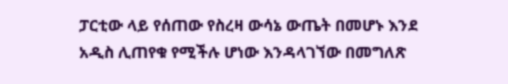ፓርቲው ላይ የሰጠው የስረዛ ውሳኔ ውጤት በመሆኑ እንደ አዲስ ሊጠየቁ የሚችሉ ሆነው እንዳላገኘው በመግለጽ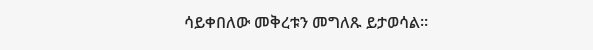ሳይቀበለው መቅረቱን መግለጹ ይታወሳል።